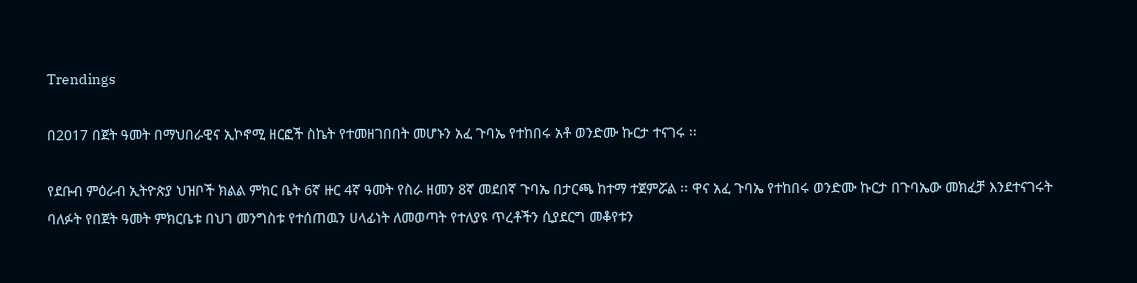Trendings

በ2017 በጀት ዓመት በማህበራዊና ኢኮኖሚ ዘርፎች ስኬት የተመዘገበበት መሆኑን አፈ ጉባኤ የተከበሩ አቶ ወንድሙ ኩርታ ተናገሩ ፡፡

የደቡብ ምዕራብ ኢትዮጵያ ህዝቦች ክልል ምክር ቤት 6ኛ ዙር 4ኛ ዓመት የስራ ዘመን 8ኛ መደበኛ ጉባኤ በታርጫ ከተማ ተጀምሯል ፡፡ ዋና አፈ ጉባኤ የተከበሩ ወንድሙ ኩርታ በጉባኤው መክፈቻ እንደተናገሩት ባለፉት የበጀት ዓመት ምክርቤቱ በህገ መንግስቱ የተሰጠዉን ሀላፊነት ለመወጣት የተለያዩ ጥረቶችን ሲያደርግ መቆየቱን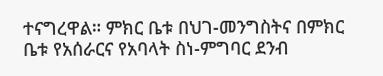ተናግረዋል። ምክር ቤቱ በህገ-መንግስትና በምክር ቤቱ የአሰራርና የአባላት ስነ-ምግባር ደንብ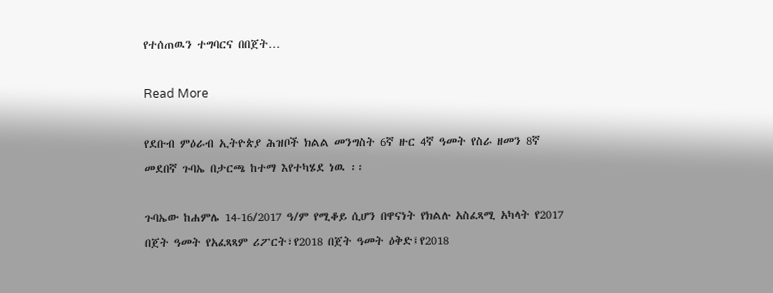የተሰጠዉን ተግባርና በበጀት…

Read More

የደቡብ ምዕራብ ኢትዮጵያ ሕዝቦች ክልል መንግስት 6ኛ ዙር 4ኛ ዓመት የስራ ዘመን 8ኛ መደበኛ ጉባኤ በታርጫ ከተማ እየተካሄደ ነዉ ፡፡

ጉባኤው ከሐምሌ 14-16/2017 ዓ/ም የሚቆይ ሲሆን በዋናነት የክልሉ አስፈጻሚ አካላት የ2017 በጀት ዓመት የአፈጻጻም ሪፖርት፣የ2018 በጀት ዓመት ዕቅድ፤የ2018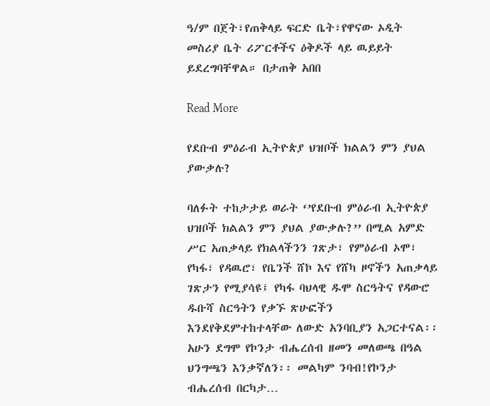ዓ/ም በጀት፣የጠቅላይ ፍርድ ቤት፣የዋናው ኦዲት መስሪያ ቤት ሪፖርቶችና ዕቅዶች ላይ ዉይይት ይደረግባቸዋል። በታጠቅ አበበ

Read More

የደቡብ ምዕራብ ኢትዮጵያ ህዝቦች ክልልን ምን ያህል ያውቃሉ?

ባለፉት ተከታታይ ወራት ‘’የደቡብ ምዕራብ ኢትዮጵያ ህዝቦች ክልልን ምን ያህል ያውቃሉ?’’ በሚል አምድ ሥር አጠቃላይ የክልላችንን ገጽታ፣ የምዕራብ ኦሞ፣ የካፋ፣ የዳዉሮ፣ የቤንች ሸኮ እና የሸካ ዞኖችን አጠቃላይ ገጽታን የሚያሳዩ፤ የካፋ ባህላዊ ዱሞ ስርዓትና የዳውሮ ዱቡሻ ስርዓትን የቃኙ ጽሁፎችን እንደየቅደምተከተላቸው ለውድ አንባቢያን አጋርተናል፡፡ አሁን ደግሞ የኮንታ ብሔረሰብ ዘመን መለወጫ በዓል ህንግጫን እንቃኛለን፡፡ መልካም ንባብ!የኮንታ ብሔረሰብ በርካታ…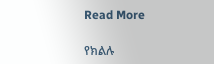Read More

የክልሉ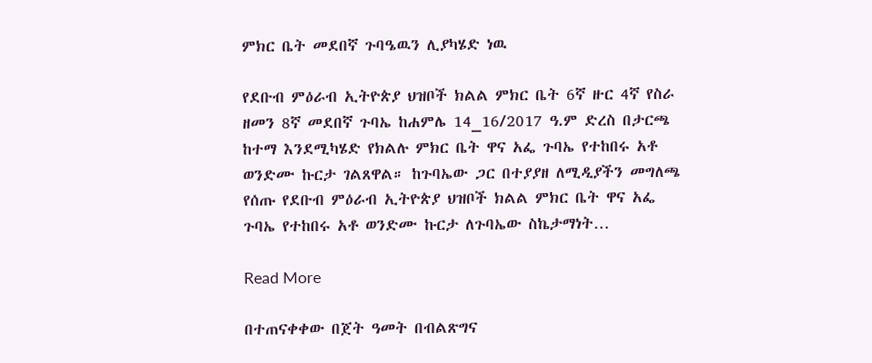ምክር ቤት መደበኛ ጉባዔዉን ሊያካሄድ ነዉ

የደቡብ ምዕራብ ኢትዮጵያ ህዝቦች ክልል ምክር ቤት 6ኛ ዙር 4ኛ የስራ ዘመን 8ኛ መደበኛ ጉባኤ ከሐምሌ 14_16/2017 ዓ.ም ድረስ በታርጫ ከተማ እንደሚካሄድ የክልሉ ምክር ቤት ዋና አፌ ጉባኤ የተከበሩ አቶ ወንድሙ ኩርታ ገልጸዋል። ከጉባኤው ጋር በተያያዘ ለሚዲያችን መግለጫ የሰጡ የደቡብ ምዕራብ ኢትዮጵያ ህዝቦች ክልል ምክር ቤት ዋና አፌ ጉባኤ የተከበሩ አቶ ወንድሙ ኩርታ ለጉባኤው ስኬታማነት…

Read More

በተጠናቀቀው በጀት ዓመት በብልጽግና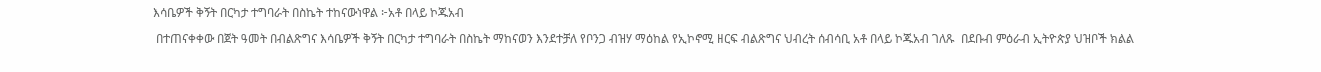እሳቤዎች ቅኝት በርካታ ተግባራት በስኬት ተከናውነዋል ፦አቶ በላይ ኮጁአብ

 በተጠናቀቀው በጀት ዓመት በብልጽግና እሳቤዎች ቅኝት በርካታ ተግባራት በስኬት ማከናወን እንደተቻለ የቦንጋ ብዝሃ ማዕከል የኢኮኖሚ ዘርፍ ብልጽግና ህብረት ሰብሳቢ አቶ በላይ ኮጁአብ ገለጹ  በደቡብ ምዕራብ ኢትዮጵያ ህዝቦች ክልል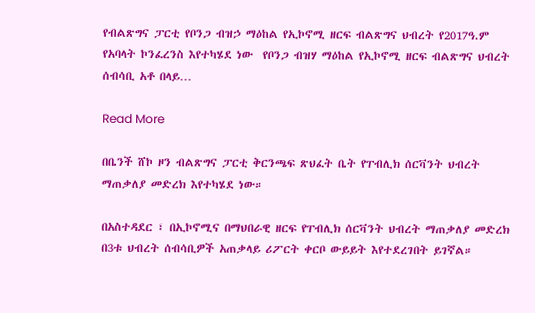የብልጽግና ፓርቲ የቦንጋ ብዝኃ ማዕከል የኢኮኖሚ ዘርፍ ብልጽግና ህብረት የ2017ዓ.ም የአባላት ኮንፈረንስ እየተካሄደ ነው  የቦንጋ ብዝሃ ማዕከል የኢኮኖሚ ዘርፍ ብልጽግና ህብረት ሰብሳቢ አቶ በላይ…

Read More

በቤንች ሸኮ ዞን ብልጽግና ፓርቲ ቅርንጫፍ ጽህፈት ቤት የፐብሊክ ሰርቫንት ህብረት ማጠቃለያ መድረክ እየተካሄደ ነው።

በአስተዳደር ፣ በኢኮኖሚና በማህበራዊ ዘርፍ የፐብሊክ ሰርቫንት ህብረት ማጠቃለያ መድረክ በ3ቱ ህብረት ሰብሳቢዎች አጠቃላይ ሪፖርት ቀርቦ ውይይት እየተደረገበት ይገኛል።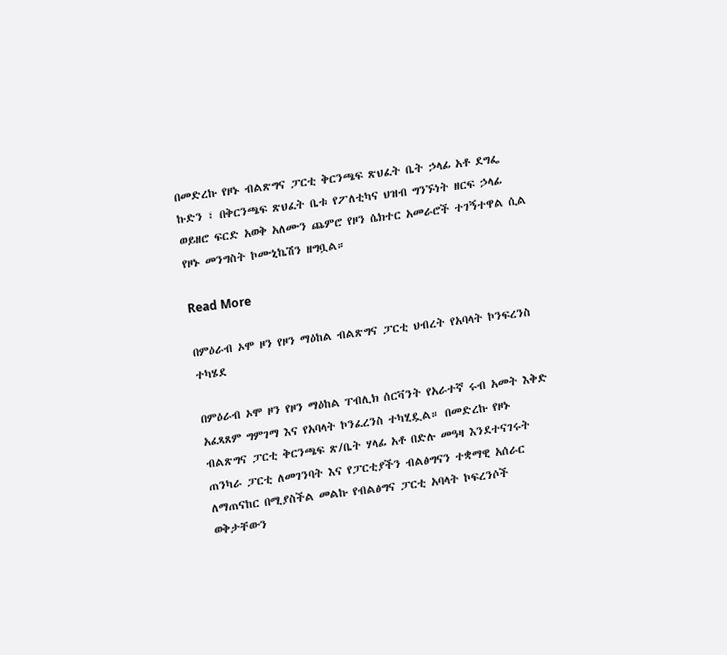በመድረኩ የዞኑ ብልጽግና ፓርቲ ቅርንጫፍ ጽህፈት ቤት ኃላፊ አቶ ደግፌ ኩድን ፣ በቅርንጫፍ ጽህፈት ቤቱ የፖለቲካና ህዝብ ግንኙነት ዘርፍ ኃላፊ ወይዘሮ ፍርድ አወቅ አለሙን ጨምሮ የዞን ሴክተር አመራሮች ተገኝተዋል ሲል የዞኑ መንግስት ኮሙኒኬሽን ዘግቧል።

Read More

በምዕራብ ኦሞ ዞን የዞን ማዕከል ብልጽግና ፓርቲ ህብረት የአባላት ኮንፍረንስ ተካሄደ

በምዕራብ ኦሞ ዞን የዞን ማዕከል ፐብሊክ ሰርቫንት የአራተኛ ሩብ አመት እቅድ አፈጻጸም ግምገማ እና የአባላት ኮንፈረንስ ተካሂዷል። በመድረኩ የዞኑ ብልጽግና ፓርቲ ቅርንጫፍ ጽ/ቤት ሃላፊ አቶ በድሉ መዓዛ እንደተናገሩት ጠንካራ ፓርቲ ለመገንባት እና የፓርቲያችን ብልፅግናን ተቋማዊ አሰራር ለማጠናከር በሚያስችል መልኩ የብልፅግና ፓርቲ አባላት ኮፍረንሶች ወቅታቸውን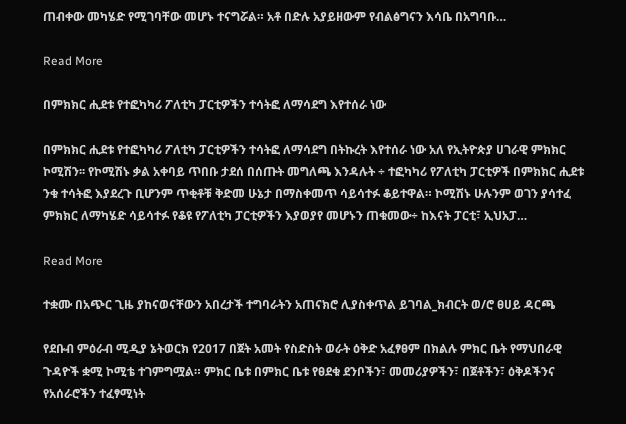ጠብቀው መካሄድ የሚገባቸው መሆኑ ተናግሯል። አቶ በድሉ አያይዘውም የብልፅግናን እሳቤ በአግባቡ…

Read More

በምክክር ሒደቱ የተፎካካሪ ፖለቲካ ፓርቲዎችን ተሳትፎ ለማሳደግ እየተሰራ ነው

በምክክር ሒደቱ የተፎካካሪ ፖለቲካ ፓርቲዎችን ተሳትፎ ለማሳደግ በትኩረት እየተሰራ ነው አለ የኢትዮጵያ ሀገራዊ ምክክር ኮሚሽን፡፡ የኮሚሽኑ ቃል አቀባይ ጥበቡ ታደሰ በሰጡት መግለጫ እንዳሉት ÷ ተፎካካሪ የፖለቲካ ፓርቲዎች በምክክር ሒደቱ ንቁ ተሳትፎ እያደረጉ ቢሆንም ጥቂቶቹ ቅድመ ሁኔታ በማስቀመጥ ሳይሳተፉ ቆይተዋል። ኮሚሽኑ ሁሉንም ወገን ያሳተፈ ምክክር ለማካሄድ ሳይሳተፉ የቆዩ የፖለቲካ ፓርቲዎችን እያወያየ መሆኑን ጠቁመው÷ ከእናት ፓርቲ፣ ኢህአፓ…

Read More

ተቋሙ በአጭር ጊዜ ያከናወናቸውን አበረታች ተግባራትን አጠናክሮ ሊያስቀጥል ይገባል_ክብርት ወ/ሮ ፀሀይ ዳርጫ

የደቡብ ምዕራብ ሚዲያ ኔትወርክ የ2017 በጀት አመት የስድስት ወራት ዕቅድ አፈፃፀም በክልሉ ምክር ቤት የማህበራዊ ጉዳዮች ቋሚ ኮሚቴ ተገምግሟል። ምክር ቤቱ በምክር ቤቱ የፀደቁ ደንቦችን፣ መመሪያዎችን፣ በጀቶችን፣ ዕቅዶችንና የአሰራሮችን ተፈፃሚነት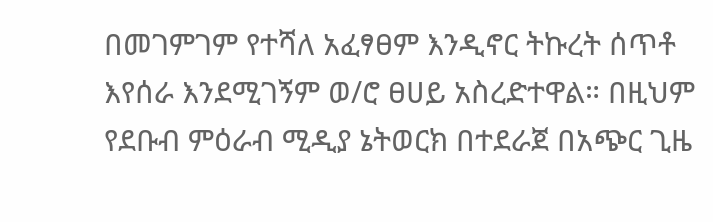በመገምገም የተሻለ አፈፃፀም እንዲኖር ትኩረት ሰጥቶ እየሰራ እንደሚገኝም ወ/ሮ ፀሀይ አስረድተዋል። በዚህም የደቡብ ምዕራብ ሚዲያ ኔትወርክ በተደራጀ በአጭር ጊዜ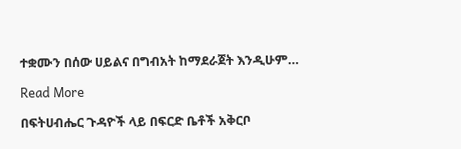ተቋሙን በሰው ሀይልና በግብአት ከማደራጀት እንዲሁም…

Read More

በፍትሀብሔር ጉዳዮች ላይ በፍርድ ቤቶች አቅርቦ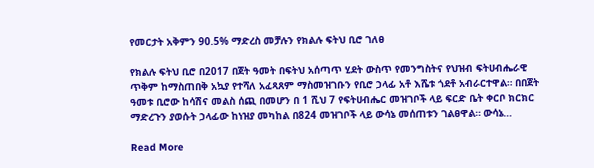የመርታት አቅምን 90.5% ማድረስ መቻሉን የክልሉ ፍትህ ቢሮ ገለፀ

የክልሉ ፍትህ ቢሮ በ2017 በጀት ዓመት በፍትህ አሰጣጥ ሂደት ውስጥ የመንግስትና የህዝብ ፍትሀብሔራዊ ጥቅም ከማስጠበቅ አኳያ የተሻለ አፈጻጸም ማስመዝገቡን የቢሮ ኃላፊ አቶ እሼቱ ጎደቶ አብራርተዋል። በበጀት ዓመቱ ቢሮው ከሳሽና መልስ ሰጪ በመሆን በ 1 ሺህ 7 የፍትሀብሔር መዝገቦች ላይ ፍርድ ቤት ቀርቦ ክርክር ማድረጉን ያወሱት ኃላፊው ከነዝያ መካከል በ824 መዝገቦች ላይ ውሳኔ መሰጠቱን ገልፀዋል። ውሳኔ…

Read More